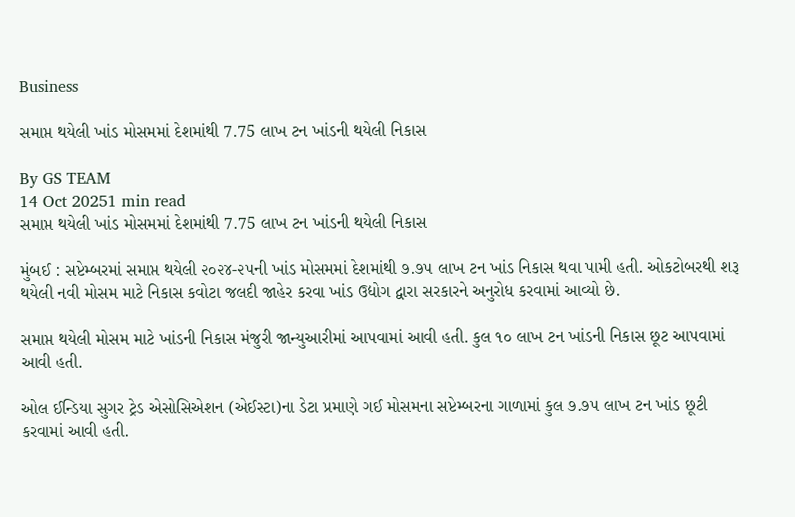Business

સમાપ્ત થયેલી ખાંડ મોસમમાં દેશમાંથી 7.75 લાખ ટન ખાંડની થયેલી નિકાસ

By GS TEAM
14 Oct 20251 min read
સમાપ્ત થયેલી ખાંડ મોસમમાં દેશમાંથી 7.75 લાખ ટન ખાંડની થયેલી નિકાસ

મુંબઈ : સપ્ટેમ્બરમાં સમાપ્ત થયેલી ૨૦૨૪-૨૫ની ખાંડ મોસમમાં દેશમાંથી ૭.૭૫ લાખ ટન ખાંડ નિકાસ થવા પામી હતી. ઓકટોબરથી શરૂ થયેલી નવી મોસમ માટે નિકાસ કવોટા જલદી જાહેર કરવા ખાંડ ઉદ્યોગ દ્વારા સરકારને અનુરોધ કરવામાં આવ્યો છે.

સમાપ્ત થયેલી મોસમ માટે ખાંડની નિકાસ મંજુરી જાન્યુઆરીમાં આપવામાં આવી હતી. કુલ ૧૦ લાખ ટન ખાંડની નિકાસ છૂટ આપવામાં આવી હતી.

ઓલ ઈન્ડિયા સુગર ટ્રેડ એસોસિએશન (એઈસ્ટા)ના ડેટા પ્રમાણે ગઈ મોસમના સપ્ટેમ્બરના ગાળામાં કુલ ૭.૭૫ લાખ ટન ખાંડ છૂટી કરવામાં આવી હતી.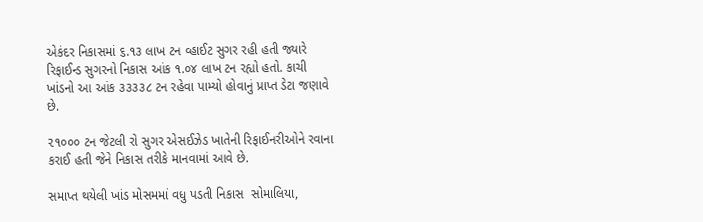એકંદર નિકાસમાં ૬.૧૩ લાખ ટન વ્હાઈટ સુગર રહી હતી જ્યારે રિફાઈન્ડ સુગરનો નિકાસ આંક ૧.૦૪ લાખ ટન રહ્યો હતો. કાચી ખાંડનો આ આંક ૩૩૩૩૮ ટન રહેવા પામ્યો હોવાનું પ્રાપ્ત ડેટા જણાવે છે.

૨૧૦૦૦ ટન જેટલી રો સુગર એસઈઝેડ ખાતેની રિફાઈનરીઓને રવાના કરાઈ હતી જેને નિકાસ તરીકે માનવામાં આવે છે.

સમાપ્ત થયેલી ખાંડ મોસમમાં વધુ પડતી નિકાસ  સોમાલિયા,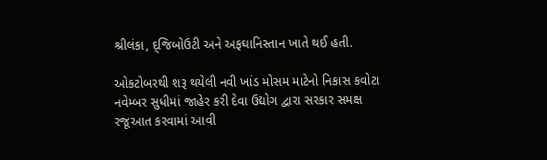શ્રીલંકા, દ્જિબોઉટી અને અફઘાનિસ્તાન ખાતે થઈ હતી.

ઓકટોબરથી શરૂ થયેલી નવી ખાંડ મોસમ માટેનો નિકાસ કવોટા નવેમ્બર સુધીમાં જાહેર કરી દેવા ઉદ્યોગ દ્વારા સરકાર સમક્ષ રજૂઆત કરવામાં આવી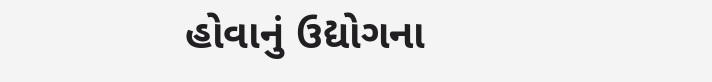હોવાનું ઉદ્યોગના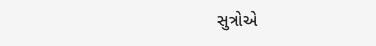સુત્રોએ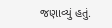જણાવ્યું હતું.